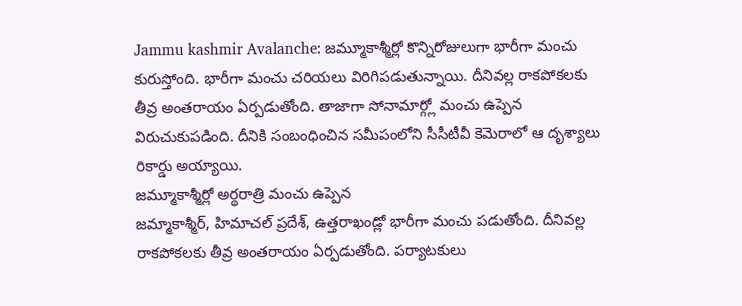Jammu kashmir Avalanche: జమ్మూకాశ్మీర్లో కొన్నిరోజులుగా భారీగా మంచు కురుస్తోంది. భారీగా మంచు చరియలు విరిగిపడుతున్నాయి. దీనివల్ల రాకపోకలకు తీవ్ర అంతరాయం ఏర్పడుతోంది. తాజాగా సోనామార్గ్లో మంచు ఉప్పెన విరుచుకుపడింది. దీనికి సంబంధించిన సమీపంలోని సీసీటీవీ కెమెరాలో ఆ దృశ్యాలు రికార్డు అయ్యాయి.
జమ్మూకాశ్మీర్లో అర్థరాత్రి మంచు ఉప్పెన
జమ్మాకాశ్మీర్, హిమాచల్ ప్రదేశ్, ఉత్తరాఖండ్లో భారీగా మంచు పడుతోంది. దీనివల్ల రాకపోకలకు తీవ్ర అంతరాయం ఏర్పడుతోంది. పర్యాటకులు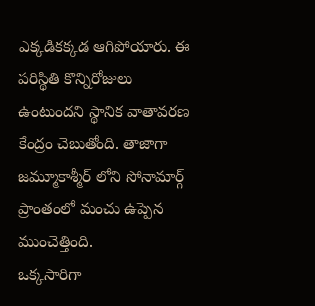ఎక్కడికక్కడ ఆగిపోయారు. ఈ పరిస్థితి కొన్నిరోజులు ఉంటుందని స్థానిక వాతావరణ కేంద్రం చెబుతోంది. తాజాగా జమ్మూకాశ్మీర్ లోని సోనామార్గ్ ప్రాంతంలో మంచు ఉప్పెన ముంచెత్తింది.
ఒక్కసారిగా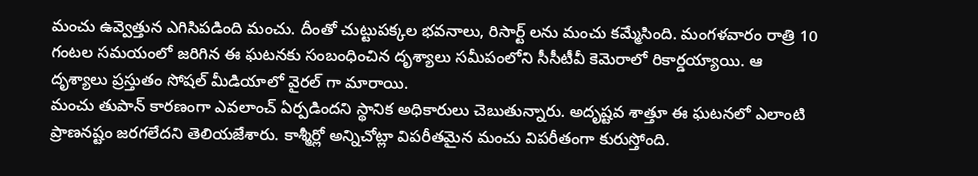మంచు ఉవ్వెత్తున ఎగిసిపడింది మంచు. దీంతో చుట్టుపక్కల భవనాలు, రిసార్ట్ లను మంచు కమ్మేసింది. మంగళవారం రాత్రి 10 గంటల సమయంలో జరిగిన ఈ ఘటనకు సంబంధించిన దృశ్యాలు సమీపంలోని సీసీటీవీ కెమెరాలో రికార్డయ్యాయి. ఆ దృశ్యాలు ప్రస్తుతం సోషల్ మీడియాలో వైరల్ గా మారాయి.
మంచు తుపాన్ కారణంగా ఎవలాంచ్ ఏర్పడిందని స్థానిక అధికారులు చెబుతున్నారు. అదృష్టవ శాత్తూ ఈ ఘటనలో ఎలాంటి ప్రాణనష్టం జరగలేదని తెలియజేశారు. కాశ్మీర్లో అన్నిచోట్లా విపరీతమైన మంచు విపరీతంగా కురుస్తోంది.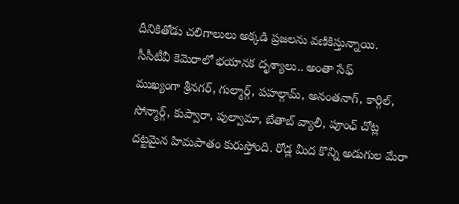దీనికితోడు చలిగాలులు అక్కడి ప్రజలను వణికిస్తున్నాయి.
సీసీటీవీ కెమెరాలో భయానక దృశ్యాలు.. అంతా సేఫ్
ముఖ్యంగా శ్రీనగర్, గుల్మార్గ్, పహల్గామ్, అనంతనాగ్, కార్గిల్, సోన్మార్గ్, కుప్వారా, పుల్వామా, బేతాబ్ వ్యాలీ, పూంఛ్ చోట్ల దట్టమైన హిమపాతం కురుస్తోంది. రోడ్ల మీద కొన్ని అడుగుల మేరా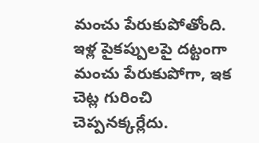మంచు పేరుకుపోతోంది. ఇళ్ల పైకప్పులపై దట్టంగా మంచు పేరుకుపోగా, ఇక చెట్ల గురించి చెప్పనక్కర్లేదు.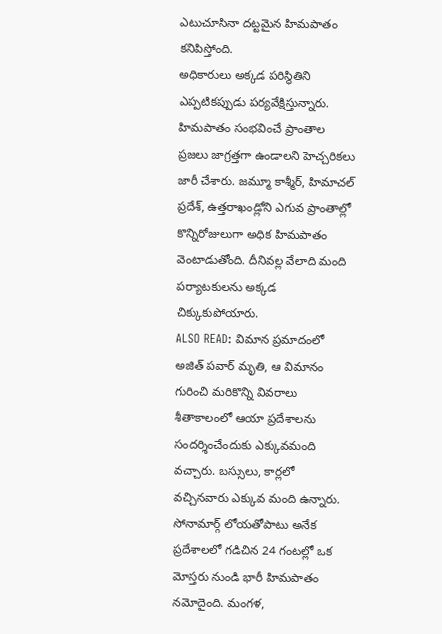ఎటుచూసినా దట్టమైన హిమపాతం కనిపిస్తోంది.
అధికారులు అక్కడ పరిస్థితిని ఎప్పటికప్పుడు పర్యవేక్షిస్తున్నారు. హిమపాతం సంభవించే ప్రాంతాల ప్రజలు జాగ్రత్తగా ఉండాలని హెచ్చరికలు జారీ చేశారు. జమ్మూ కాశ్మీర్, హిమాచల్ ప్రదేశ్, ఉత్తరాఖండ్లోని ఎగువ ప్రాంతాల్లో కొన్నిరోజులుగా అధిక హిమపాతం వెంటాడుతోంది. దీనివల్ల వేలాది మంది పర్యాటకులను అక్కడ చిక్కుకుపోయారు.
ALSO READ: విమాన ప్రమాదంలో అజిత్ పవార్ మృతి, ఆ విమానం గురించి మరికొన్ని వివరాలు
శీతాకాలంలో ఆయా ప్రదేశాలను సందర్శించేందుకు ఎక్కువమంది వచ్చారు. బస్సులు, కార్లలో వచ్చినవారు ఎక్కువ మంది ఉన్నారు. సోనామార్గ్ లోయతోపాటు అనేక ప్రదేశాలలో గడిచిన 24 గంటల్లో ఒక మోస్తరు నుండి భారీ హిమపాతం నమోదైంది. మంగళ,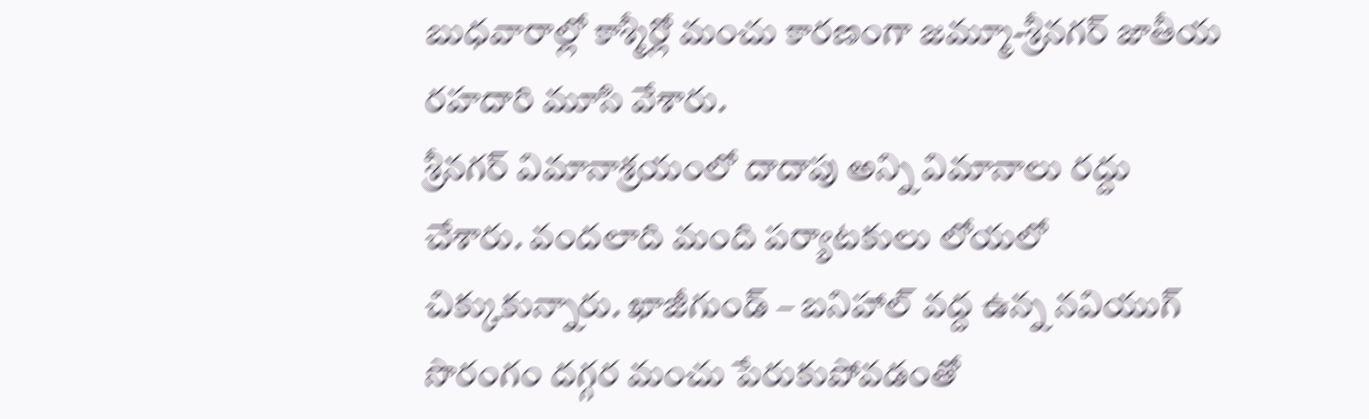బుధవారాల్లో కాశ్మీర్లో మంచు కారణంగా జమ్మూ-శ్రీనగర్ జాతీయ రహదారి మూసి వేశారు.
శ్రీనగర్ విమానాశ్రయంలో దాదాపు అన్ని విమానాలు రద్దు చేశారు. వందలాది మంది పర్యాటకులు లోయలో చిక్కుకున్నారు. ఖాజీగుండ్ – బనిహాల్ వద్ద ఉన్న నవియుగ్ సొరంగం దగ్గర మంచు పేరుకుపోవడంతో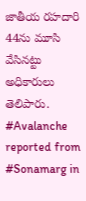జాతీయ రహదారి 44ను మూసి వేసినట్టు అధికారులు తెలిపారు.
#Avalanche reported from #Sonamarg in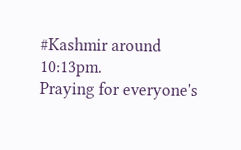#Kashmir around 10:13pm.
Praying for everyone's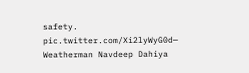safety. pic.twitter.com/Xi2lyWyG0d— Weatherman Navdeep Dahiya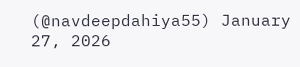(@navdeepdahiya55) January 27, 2026